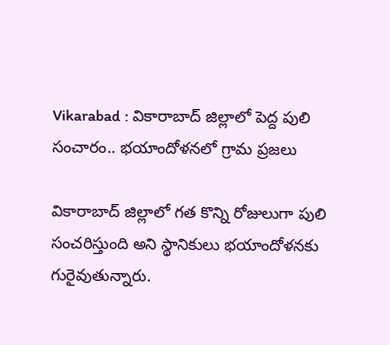Vikarabad : వికారాబాద్ జిల్లాలో పెద్ద పులి సంచారం.. భయాందోళనలో గ్రామ ప్రజలు

వికారాబాద్ జిల్లాలో గత కొన్ని రోజులుగా పులి సంచరిస్తుంది అని స్థానికులు భయాందోళనకు గురైవుతున్నారు.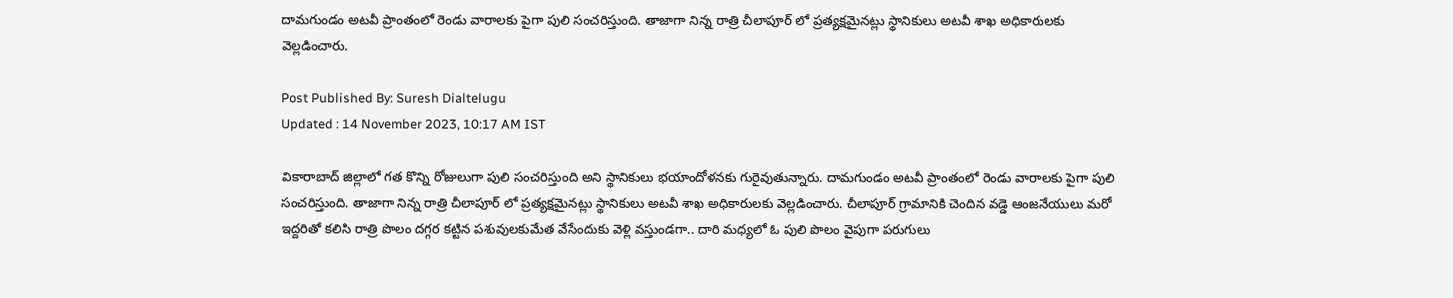దామగుండం అటవీ ప్రాంతంలో రెండు వారాలకు పైగా పులి సంచరిస్తుంది. తాజాగా నిన్న రాత్రి చీలాపూర్ లో ప్రత్యక్షమైనట్లు స్థానికులు అటవీ శాఖ అధికారులకు వెల్లడించారు.

Post Published By: Suresh Dialtelugu
Updated : 14 November 2023, 10:17 AM IST

వికారాబాద్ జిల్లాలో గత కొన్ని రోజులుగా పులి సంచరిస్తుంది అని స్థానికులు భయాందోళనకు గురైవుతున్నారు. దామగుండం అటవీ ప్రాంతంలో రెండు వారాలకు పైగా పులి సంచరిస్తుంది. తాజాగా నిన్న రాత్రి చీలాపూర్ లో ప్రత్యక్షమైనట్లు స్థానికులు అటవీ శాఖ అధికారులకు వెల్లడించారు. చీలాపూర్ గ్రామానికి చెందిన వడ్డె ఆంజనేయులు మరో ఇద్దరితో కలిసి రాత్రి పొలం దగ్గర కట్టిన పశువులకుమేత వేసేందుకు వెళ్లి వస్తుండగా.. దారి మధ్యలో ఓ పులి పొలం వైపుగా పరుగులు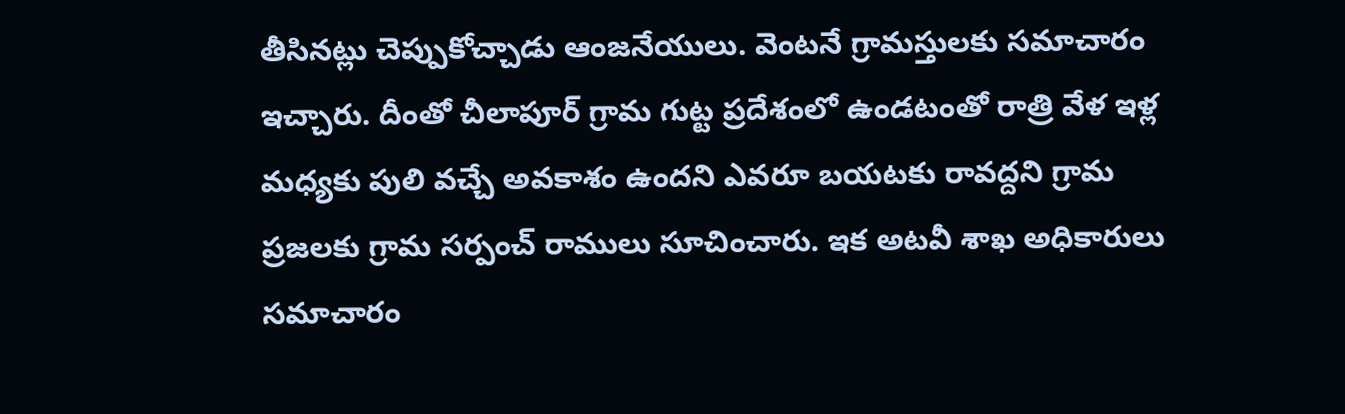తీసినట్లు చెప్పుకోచ్చాడు ఆంజనేయులు. వెంటనే గ్రామస్తులకు సమాచారం ఇచ్చారు. దీంతో చీలాపూర్ గ్రామ గుట్ట ప్రదేశంలో ఉండటంతో రాత్రి వేళ ఇళ్ల మధ్యకు పులి వచ్చే అవకాశం ఉందని ఎవరూ బయటకు రావద్దని గ్రామ ప్రజలకు గ్రామ సర్పంచ్ రాములు సూచించారు. ఇక అటవీ శాఖ అధికారులు సమాచారం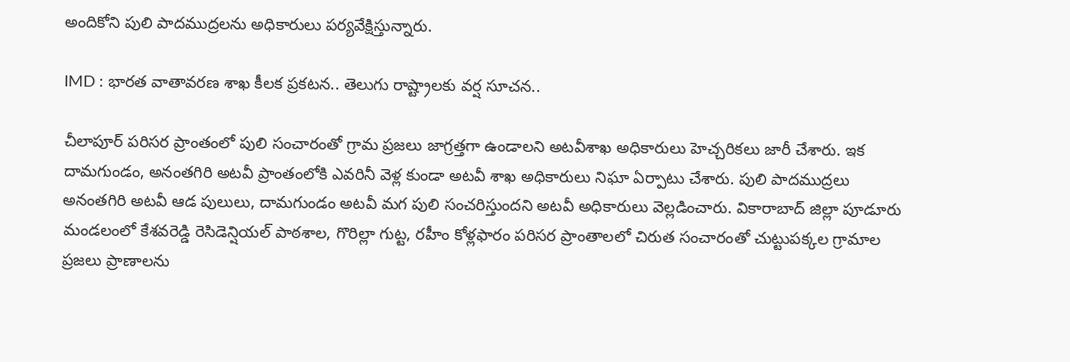అందికోని పులి పాదముద్రలను అధికారులు పర్యవేక్షిస్తున్నారు.

IMD : భారత వాతావరణ శాఖ కీలక ప్రకటన.. తెలుగు రాష్ట్రాలకు వర్ష సూచన..

చీలాపూర్ పరిసర ప్రాంతంలో పులి సంచారంతో గ్రామ ప్రజలు జాగ్రత్తగా ఉండాలని అటవీశాఖ అధికారులు హెచ్చరికలు జారీ చేశారు. ఇక దామగుండం, అనంతగిరి అటవీ ప్రాంతంలోకి ఎవరినీ వెళ్ల కుండా అటవీ శాఖ అధికారులు నిఘా ఏర్పాటు చేశారు. పులి పాదముద్రలు అనంతగిరి అటవీ ఆడ పులులు, దామగుండం అటవీ మగ పులి సంచరిస్తుందని అటవీ అధికారులు వెల్లడించారు. వికారాబాద్ జిల్లా పూడూరు మండలంలో కేశవరెడ్డి రెసిడెన్షియల్ పాఠశాల, గొరిల్లా గుట్ట, రహీం కోళ్లఫారం పరిసర ప్రాంతాలలో చిరుత సంచారంతో చుట్టుపక్కల గ్రామాల ప్రజలు ప్రాణాలను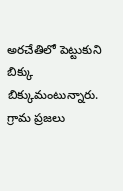అరచేతిలో పెట్టుకుని బిక్కు బిక్కుమంటున్నారు. గ్రామ ప్రజలు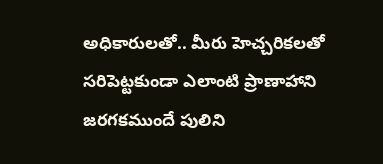అధికారులతో.. మీరు హెచ్చరికలతో సరిపెట్టకుండా ఎలాంటి ప్రాణాహాని జరగకముందే పులిని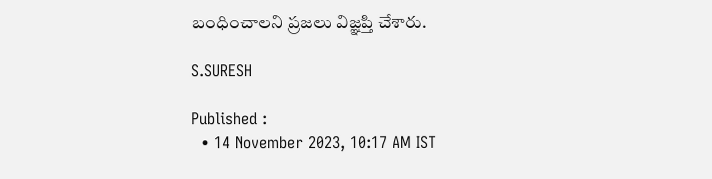బంధించాలని ప్రజలు విజ్ఞప్తి చేశారు.

S.SURESH

Published :
  • 14 November 2023, 10:17 AM IST